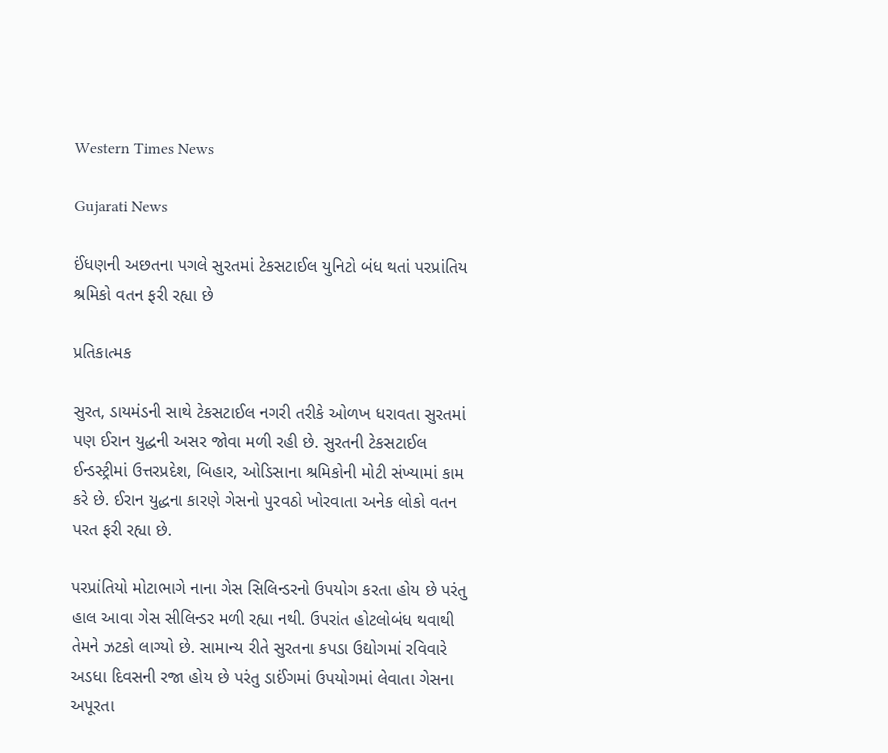Western Times News

Gujarati News

ઈંધણની અછતના પગલે સુરતમાં ટેકસટાઈલ યુનિટો બંધ થતાં પરપ્રાંતિય શ્રમિકો વતન ફરી રહ્યા છે

પ્રતિકાત્મક

સુરત, ડાયમંડની સાથે ટેકસટાઈલ નગરી તરીકે ઓળખ ધરાવતા સુરતમાં પણ ઈરાન યુદ્ધની અસર જોવા મળી રહી છે. સુરતની ટેકસટાઈલ ઈન્ડસ્ટ્રીમાં ઉત્તરપ્રદેશ, બિહાર, ઓડિસાના શ્રમિકોની મોટી સંખ્યામાં કામ કરે છે. ઈરાન યુદ્ધના કારણે ગેસનો પુરવઠો ખોરવાતા અનેક લોકો વતન પરત ફરી રહ્યા છે.

પરપ્રાંતિયો મોટાભાગે નાના ગેસ સિલિન્ડરનો ઉપયોગ કરતા હોય છે પરંતુ હાલ આવા ગેસ સીલિન્ડર મળી રહ્યા નથી. ઉપરાંત હોટલોબંધ થવાથી તેમને ઝટકો લાગ્યો છે. સામાન્ય રીતે સુરતના કપડા ઉદ્યોગમાં રવિવારે અડધા દિવસની રજા હોય છે પરંતુ ડાઈંગમાં ઉપયોગમાં લેવાતા ગેસના અપૂરતા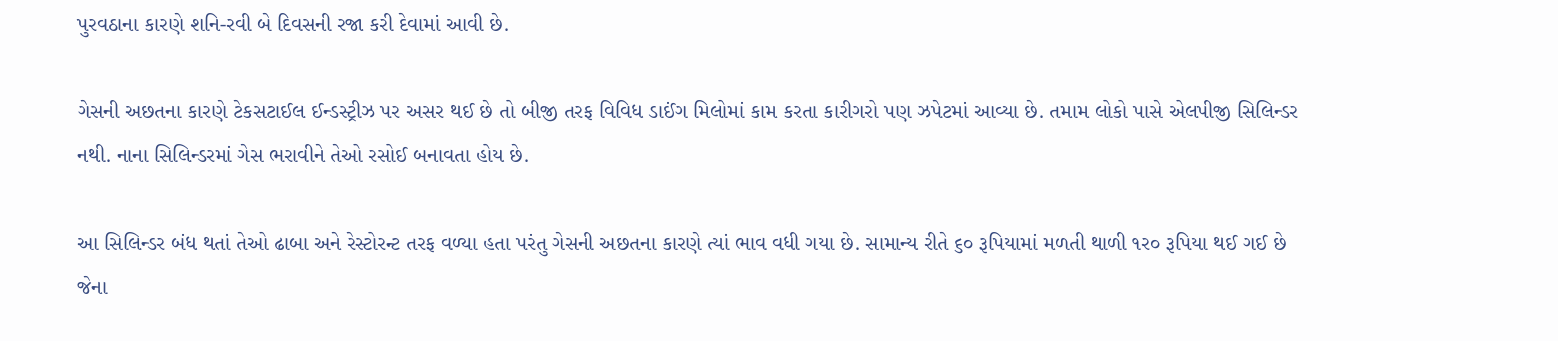પુરવઠાના કારણે શનિ-રવી બે દિવસની રજા કરી દેવામાં આવી છે.

ગેસની અછતના કારણે ટેકસટાઈલ ઈન્ડસ્ટ્રીઝ પર અસર થઈ છે તો બીજી તરફ વિવિધ ડાઈંગ મિલોમાં કામ કરતા કારીગરો પણ ઝપેટમાં આવ્યા છે. તમામ લોકો પાસે એલપીજી સિલિન્ડર નથી. નાના સિલિન્ડરમાં ગેસ ભરાવીને તેઓ રસોઈ બનાવતા હોય છે.

આ સિલિન્ડર બંધ થતાં તેઓ ઢાબા અને રેસ્ટોરન્ટ તરફ વળ્યા હતા પરંતુ ગેસની અછતના કારણે ત્યાં ભાવ વધી ગયા છે. સામાન્ય રીતે ૬૦ રૂપિયામાં મળતી થાળી ૧ર૦ રૂપિયા થઈ ગઈ છે જેના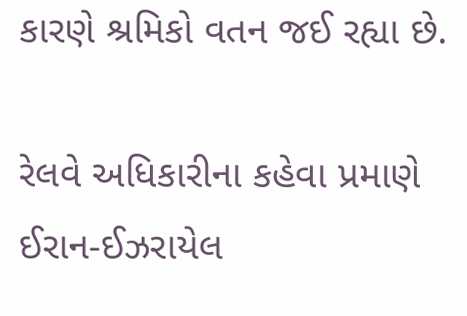કારણે શ્રમિકો વતન જઈ રહ્યા છે.

રેલવે અધિકારીના કહેવા પ્રમાણે ઈરાન-ઈઝરાયેલ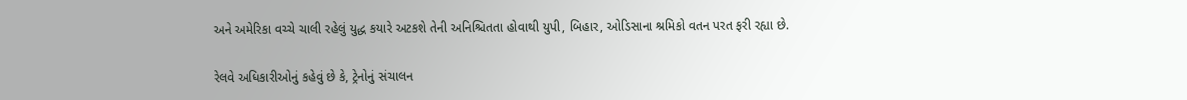અને અમેરિકા વચ્ચે ચાલી રહેલું યુદ્ધ કયારે અટકશે તેની અનિશ્ચિતતા હોવાથી યુપી, બિહાર, ઓડિસાના શ્રમિકો વતન પરત ફરી રહ્યા છે.

રેલવે અધિકારીઓનું કહેવું છે કે, ટ્રેનોનું સંચાલન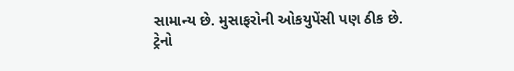સામાન્ય છે. મુસાફરોની ઓકયુપેંસી પણ ઠીક છે. ટ્રેનો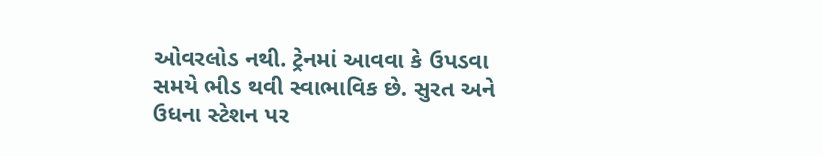ઓવરલોડ નથી. ટ્રેનમાં આવવા કે ઉપડવા સમયે ભીડ થવી સ્વાભાવિક છે. સુરત અને ઉધના સ્ટેશન પર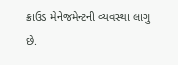ક્રાઉડ મેનેજમેન્ટની વ્યવસ્થા લાગુ છે.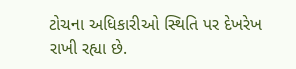ટોચના અધિકારીઓ સ્થિતિ પર દેખરેખ રાખી રહ્યા છે.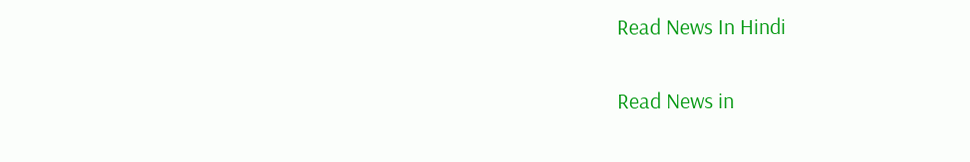Read News In Hindi

Read News in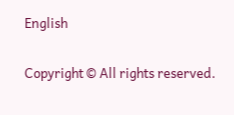English

Copyright © All rights reserved.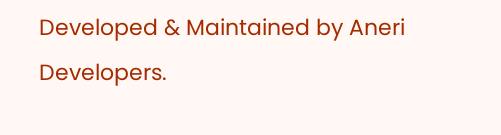Developed & Maintained by Aneri Developers.